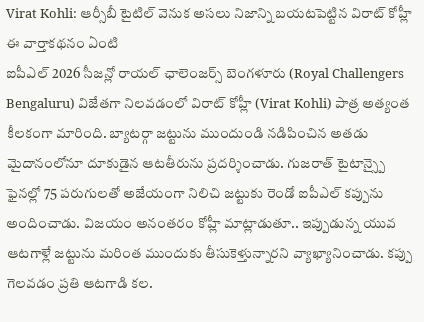Virat Kohli: ఆర్సీబీ టైటిల్ వెనుక అసలు నిజాన్ని బయటపెట్టిన విరాట్ కోహ్లీ
ఈ వార్తాకథనం ఏంటి
ఐపీఎల్ 2026 సీజన్లో రాయల్ ఛాలెంజర్స్ బెంగళూరు (Royal Challengers Bengaluru) విజేతగా నిలవడంలో విరాట్ కోహ్లీ (Virat Kohli) పాత్ర అత్యంత కీలకంగా మారింది. బ్యాటర్గా జట్టును ముందుండి నడిపించిన అతడు మైదానంలోనూ దూకుడైన ఆటతీరును ప్రదర్శించాడు. గుజరాత్ టైటాన్స్పై ఫైనల్లో 75 పరుగులతో అజేయంగా నిలిచి జట్టుకు రెండో ఐపీఎల్ కప్పును అందించాడు. విజయం అనంతరం కోహ్లీ మాట్లాడుతూ.. ఇప్పుడున్న యువ ఆటగాళ్లే జట్టును మరింత ముందుకు తీసుకెళ్తున్నారని వ్యాఖ్యానించాడు. కప్పు గెలవడం ప్రతి ఆటగాడి కల.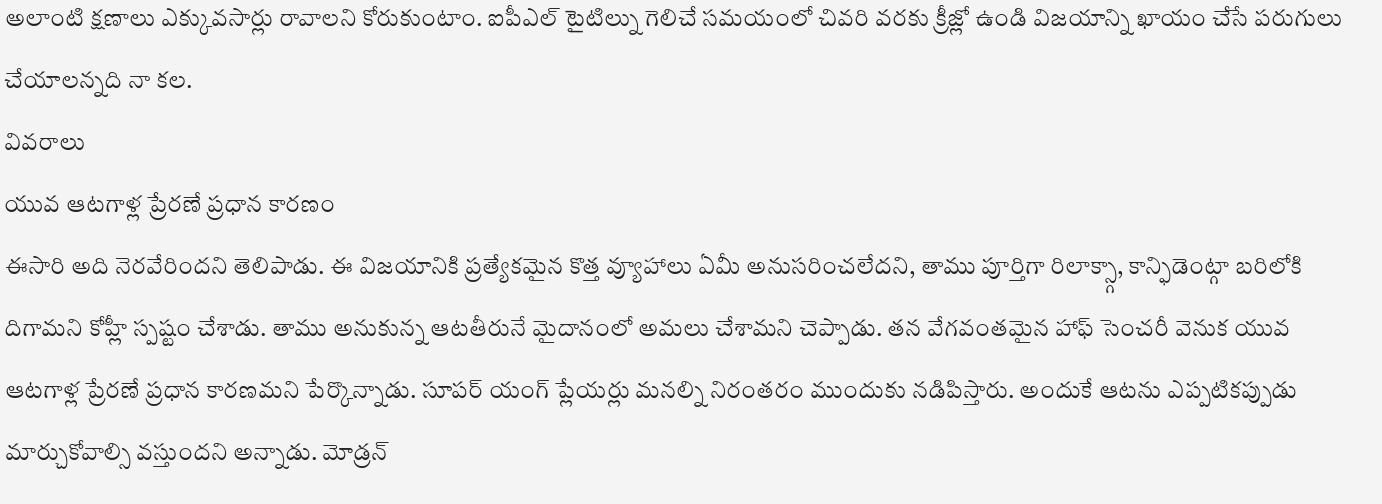అలాంటి క్షణాలు ఎక్కువసార్లు రావాలని కోరుకుంటాం. ఐపీఎల్ టైటిల్ను గెలిచే సమయంలో చివరి వరకు క్రీజ్లో ఉండి విజయాన్ని ఖాయం చేసే పరుగులు చేయాలన్నది నా కల.
వివరాలు
యువ ఆటగాళ్ల ప్రేరణే ప్రధాన కారణం
ఈసారి అది నెరవేరిందని తెలిపాడు. ఈ విజయానికి ప్రత్యేకమైన కొత్త వ్యూహాలు ఏమీ అనుసరించలేదని, తాము పూర్తిగా రిలాక్స్గా, కాన్ఫిడెంట్గా బరిలోకి దిగామని కోహ్లీ స్పష్టం చేశాడు. తాము అనుకున్న ఆటతీరునే మైదానంలో అమలు చేశామని చెప్పాడు. తన వేగవంతమైన హాఫ్ సెంచరీ వెనుక యువ ఆటగాళ్ల ప్రేరణే ప్రధాన కారణమని పేర్కొన్నాడు. సూపర్ యంగ్ ప్లేయర్లు మనల్ని నిరంతరం ముందుకు నడిపిస్తారు. అందుకే ఆటను ఎప్పటికప్పుడు మార్చుకోవాల్సి వస్తుందని అన్నాడు. మోడ్రన్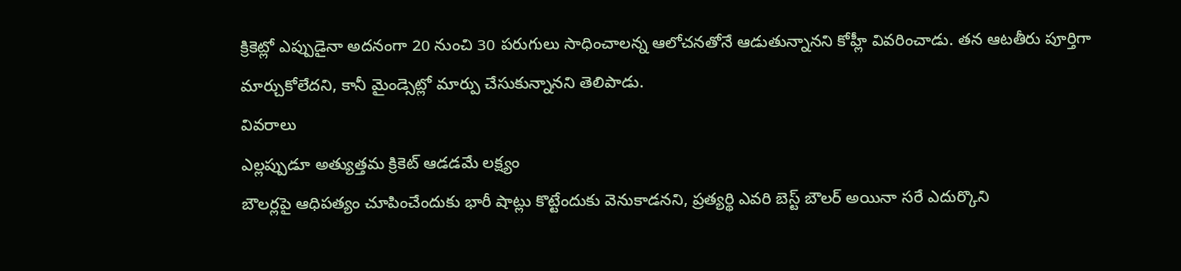క్రికెట్లో ఎప్పుడైనా అదనంగా 20 నుంచి 30 పరుగులు సాధించాలన్న ఆలోచనతోనే ఆడుతున్నానని కోహ్లీ వివరించాడు. తన ఆటతీరు పూర్తిగా మార్చుకోలేదని, కానీ మైండ్సెట్లో మార్పు చేసుకున్నానని తెలిపాడు.
వివరాలు
ఎల్లప్పుడూ అత్యుత్తమ క్రికెట్ ఆడడమే లక్ష్యం
బౌలర్లపై ఆధిపత్యం చూపించేందుకు భారీ షాట్లు కొట్టేందుకు వెనుకాడనని, ప్రత్యర్థి ఎవరి బెస్ట్ బౌలర్ అయినా సరే ఎదుర్కొని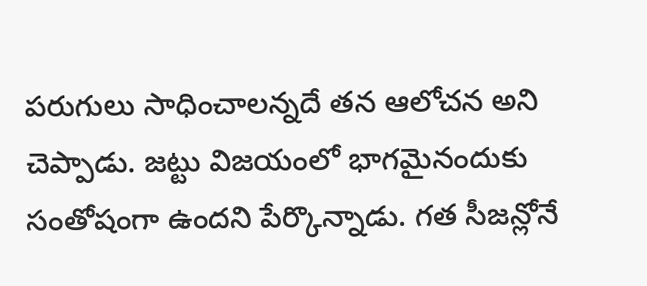పరుగులు సాధించాలన్నదే తన ఆలోచన అని చెప్పాడు. జట్టు విజయంలో భాగమైనందుకు సంతోషంగా ఉందని పేర్కొన్నాడు. గత సీజన్లోనే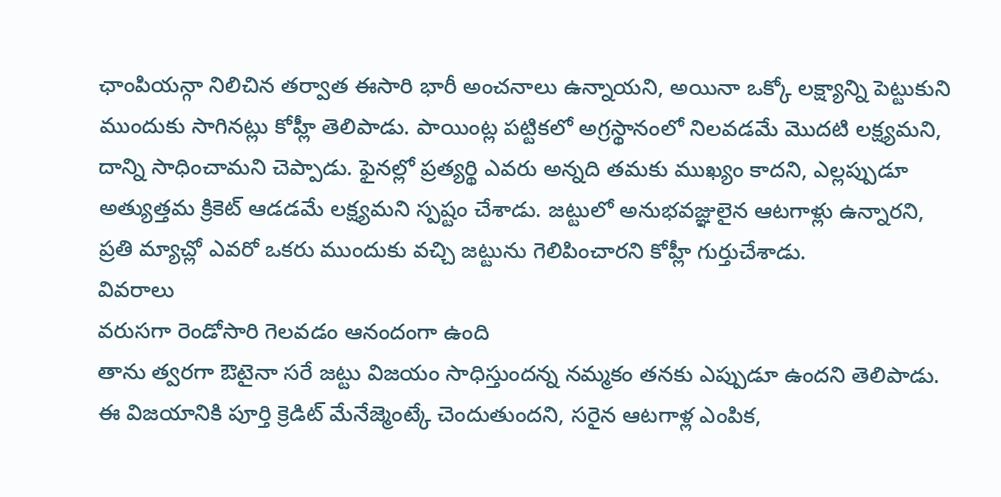ఛాంపియన్గా నిలిచిన తర్వాత ఈసారి భారీ అంచనాలు ఉన్నాయని, అయినా ఒక్కో లక్ష్యాన్ని పెట్టుకుని ముందుకు సాగినట్లు కోహ్లీ తెలిపాడు. పాయింట్ల పట్టికలో అగ్రస్థానంలో నిలవడమే మొదటి లక్ష్యమని, దాన్ని సాధించామని చెప్పాడు. ఫైనల్లో ప్రత్యర్థి ఎవరు అన్నది తమకు ముఖ్యం కాదని, ఎల్లప్పుడూ అత్యుత్తమ క్రికెట్ ఆడడమే లక్ష్యమని స్పష్టం చేశాడు. జట్టులో అనుభవజ్ఞులైన ఆటగాళ్లు ఉన్నారని, ప్రతి మ్యాచ్లో ఎవరో ఒకరు ముందుకు వచ్చి జట్టును గెలిపించారని కోహ్లీ గుర్తుచేశాడు.
వివరాలు
వరుసగా రెండోసారి గెలవడం ఆనందంగా ఉంది
తాను త్వరగా ఔటైనా సరే జట్టు విజయం సాధిస్తుందన్న నమ్మకం తనకు ఎప్పుడూ ఉందని తెలిపాడు. ఈ విజయానికి పూర్తి క్రెడిట్ మేనేజ్మెంట్కే చెందుతుందని, సరైన ఆటగాళ్ల ఎంపిక,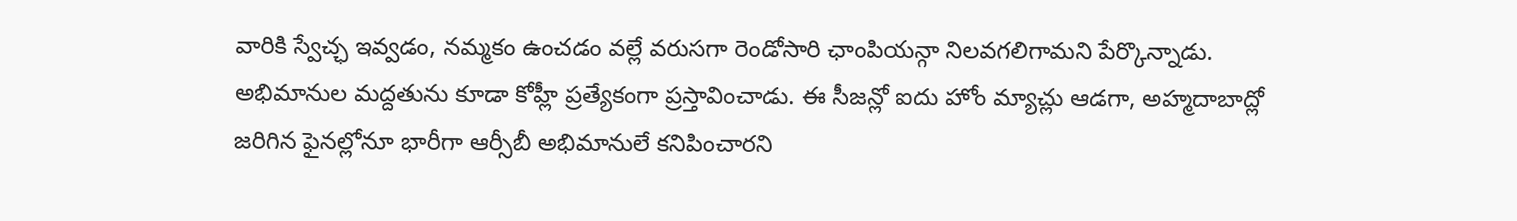వారికి స్వేచ్ఛ ఇవ్వడం, నమ్మకం ఉంచడం వల్లే వరుసగా రెండోసారి ఛాంపియన్గా నిలవగలిగామని పేర్కొన్నాడు. అభిమానుల మద్దతును కూడా కోహ్లీ ప్రత్యేకంగా ప్రస్తావించాడు. ఈ సీజన్లో ఐదు హోం మ్యాచ్లు ఆడగా, అహ్మదాబాద్లో జరిగిన ఫైనల్లోనూ భారీగా ఆర్సీబీ అభిమానులే కనిపించారని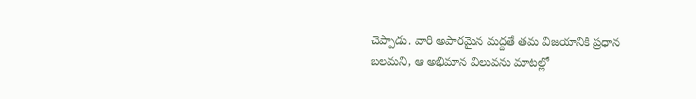చెప్పాడు. వారి అపారమైన మద్దతే తమ విజయానికి ప్రధాన బలమని, ఆ అభిమాన విలువను మాటల్లో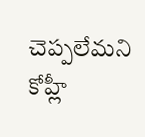చెప్పలేమని కోహ్లీ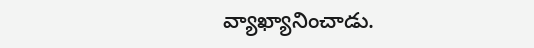వ్యాఖ్యానించాడు.